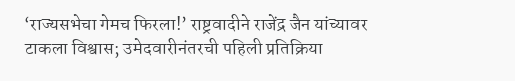‘राज्यसभेचा गेमच फिरला!’ राष्ट्रवादीने राजेंद्र जैन यांच्यावर टाकला विश्वास; उमेदवारीनंतरची पहिली प्रतिक्रिया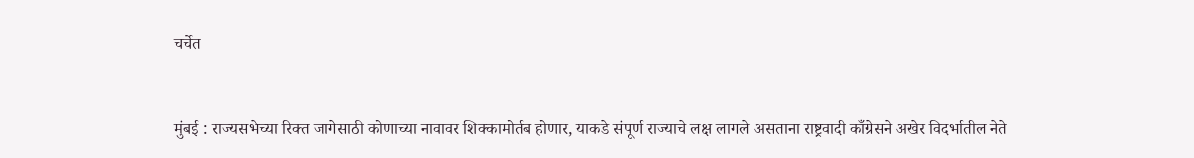चर्चेत


मुंबई : राज्यसभेच्या रिक्त जागेसाठी कोणाच्या नावावर शिक्कामोर्तब होणार, याकडे संपूर्ण राज्याचे लक्ष लागले असताना राष्ट्रवादी काँग्रेसने अखेर विदर्भातील नेते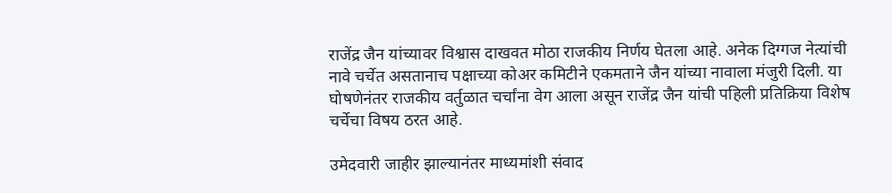राजेंद्र जैन यांच्यावर विश्वास दाखवत मोठा राजकीय निर्णय घेतला आहे. अनेक दिग्गज नेत्यांची नावे चर्चेत असतानाच पक्षाच्या कोअर कमिटीने एकमताने जैन यांच्या नावाला मंजुरी दिली. या घोषणेनंतर राजकीय वर्तुळात चर्चांना वेग आला असून राजेंद्र जैन यांची पहिली प्रतिक्रिया विशेष चर्चेचा विषय ठरत आहे.

उमेदवारी जाहीर झाल्यानंतर माध्यमांशी संवाद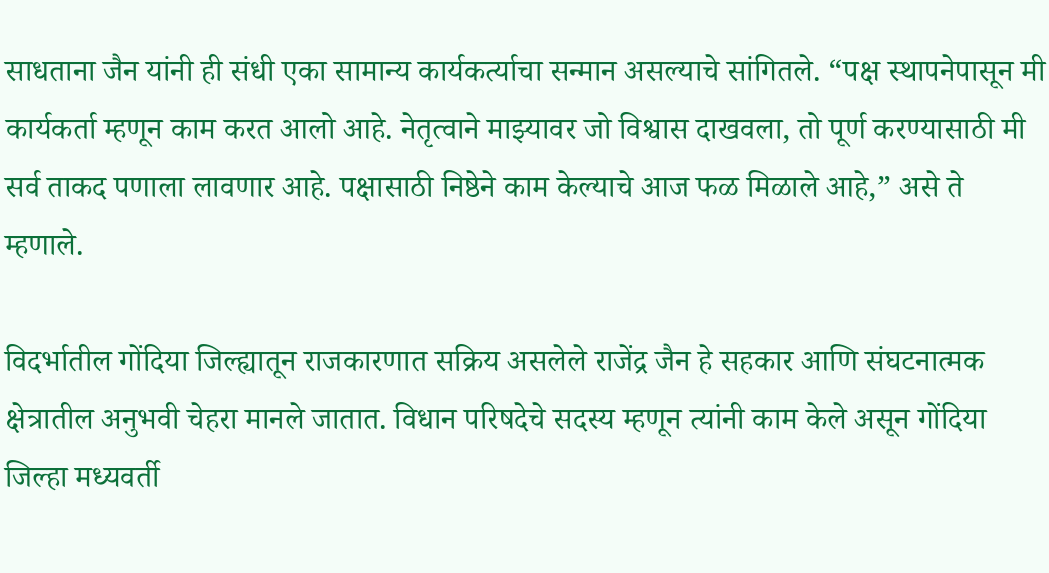साधताना जैन यांनी ही संधी एका सामान्य कार्यकर्त्याचा सन्मान असल्याचे सांगितले. “पक्ष स्थापनेपासून मी कार्यकर्ता म्हणून काम करत आलो आहे. नेतृत्वाने माझ्यावर जो विश्वास दाखवला, तो पूर्ण करण्यासाठी मी सर्व ताकद पणाला लावणार आहे. पक्षासाठी निष्ठेने काम केल्याचे आज फळ मिळाले आहे,” असे ते म्हणाले.

विदर्भातील गोंदिया जिल्ह्यातून राजकारणात सक्रिय असलेले राजेंद्र जैन हे सहकार आणि संघटनात्मक क्षेत्रातील अनुभवी चेहरा मानले जातात. विधान परिषदेचे सदस्य म्हणून त्यांनी काम केले असून गोंदिया जिल्हा मध्यवर्ती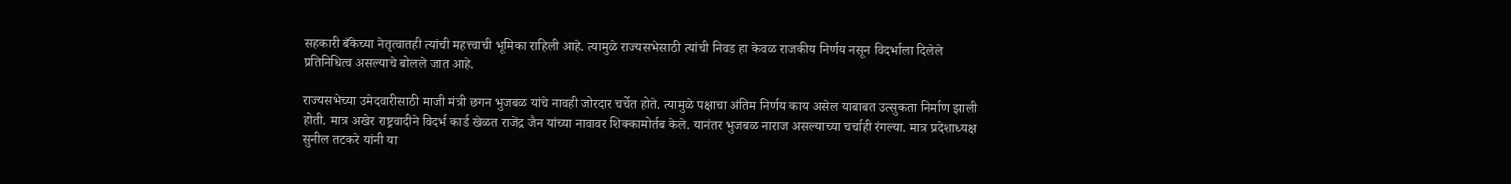सहकारी बँकेच्या नेतृत्वातही त्यांची महत्त्वाची भूमिका राहिली आहे. त्यामुळे राज्यसभेसाठी त्यांची निवड हा केवळ राजकीय निर्णय नसून विदर्भाला दिलेले प्रतिनिधित्व असल्याचे बोलले जात आहे.

राज्यसभेच्या उमेदवारीसाठी माजी मंत्री छगन भुजबळ यांचे नावही जोरदार चर्चेत होते. त्यामुळे पक्षाचा अंतिम निर्णय काय असेल याबाबत उत्सुकता निर्माण झाली होती. मात्र अखेर राष्ट्रवादीने विदर्भ कार्ड खेळत राजेंद्र जैन यांच्या नावावर शिक्कामोर्तब केले. यानंतर भुजबळ नाराज असल्याच्या चर्चाही रंगल्या. मात्र प्रदेशाध्यक्ष सुनील तटकरे यांनी या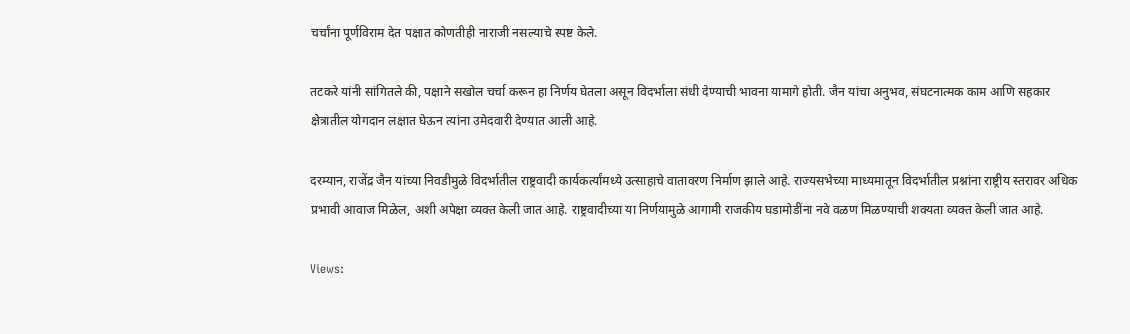चर्चांना पूर्णविराम देत पक्षात कोणतीही नाराजी नसल्याचे स्पष्ट केले.

तटकरे यांनी सांगितले की, पक्षाने सखोल चर्चा करून हा निर्णय घेतला असून विदर्भाला संधी देण्याची भावना यामागे होती. जैन यांचा अनुभव, संघटनात्मक काम आणि सहकार क्षेत्रातील योगदान लक्षात घेऊन त्यांना उमेदवारी देण्यात आली आहे.

दरम्यान, राजेंद्र जैन यांच्या निवडीमुळे विदर्भातील राष्ट्रवादी कार्यकर्त्यांमध्ये उत्साहाचे वातावरण निर्माण झाले आहे. राज्यसभेच्या माध्यमातून विदर्भातील प्रश्नांना राष्ट्रीय स्तरावर अधिक प्रभावी आवाज मिळेल, अशी अपेक्षा व्यक्त केली जात आहे. राष्ट्रवादीच्या या निर्णयामुळे आगामी राजकीय घडामोडींना नवे वळण मिळण्याची शक्यता व्यक्त केली जात आहे.

Views: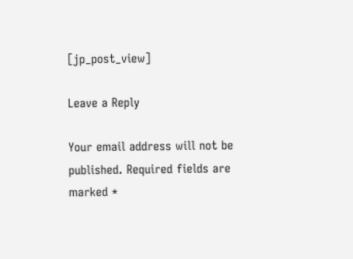[jp_post_view]

Leave a Reply

Your email address will not be published. Required fields are marked *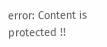error: Content is protected !!